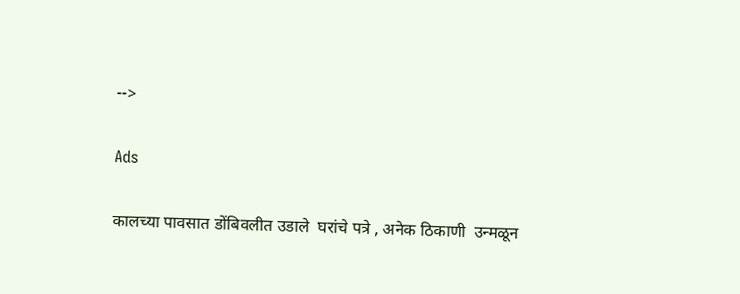-->

Ads

कालच्या पावसात डोंबिवलीत उडाले  घरांचे पत्रे , अनेक ठिकाणी  उन्मळून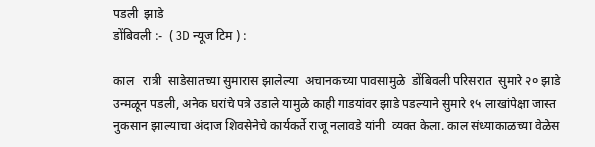पडली  झाडे
डोंबिवली :-  ( 3D न्यूज टिम ) :

काल   रात्री  साडेसातच्या सुमारास झालेल्या  अचानकच्या पावसामुळे  डोंबिवली परिसरात  सुमारे २० झाडे उन्मळून पडली, अनेक घरांचे पत्रे उडाले यामुळे काही गाडयांवर झाडे पडल्याने सुमारे १५ लाखांपेक्षा जास्त नुकसान झाल्याचा अंदाज शिवसेनेचे कार्यकर्ते राजू नलावडे यांनी  व्यक्त केला. काल संध्याकाळच्या वेळेस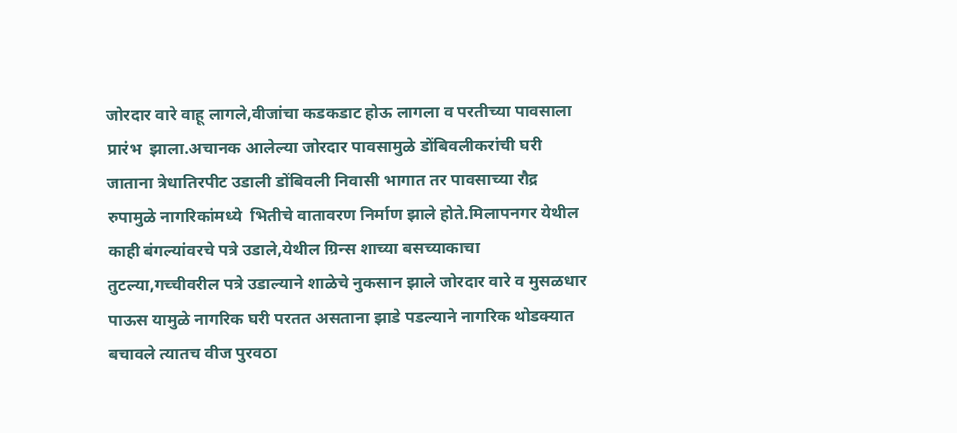जोरदार वारे वाहू लागले,वीजांचा कडकडाट होऊ लागला व परतीच्या पावसाला प्रारंभ  झाला.अचानक आलेल्या जोरदार पावसामुळे डोंबिवलीकरांची घरी जाताना त्रेधातिरपीट उडाली डोंबिवली निवासी भागात तर पावसाच्या रौद्र रुपामुळे नागरिकांमध्ये  भितीचे वातावरण निर्माण झाले होते.मिलापनगर येथील काही बंगल्यांवरचे पत्रे उडाले,येथील ग्रिन्स शाच्या बसच्याकाचा तुटल्या,गच्चीवरील पत्रे उडाल्याने शाळेचे नुकसान झाले जोरदार वारे व मुसळधार पाऊस यामुळे नागरिक घरी परतत असताना झाडे पडल्याने नागरिक थोडक्यात बचावले त्यातच वीज पुरवठा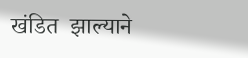खंडित  झाल्याने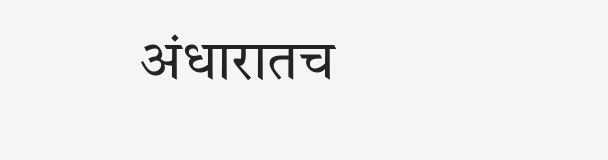अंधारातच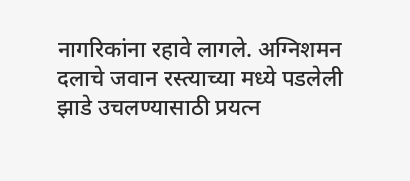नागरिकांना रहावे लागले. अग्निशमन दलाचे जवान रस्त्याच्या मध्ये पडलेली झाडे उचलण्यासाठी प्रयत्न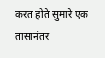करत होते सुमारे एक तासानंतर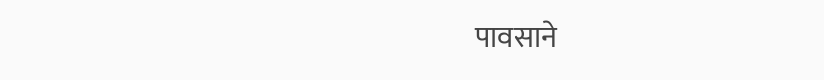पावसाने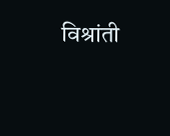विश्रांती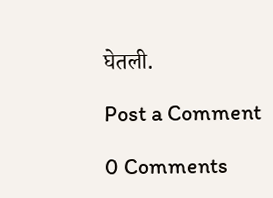घेतली.

Post a Comment

0 Comments